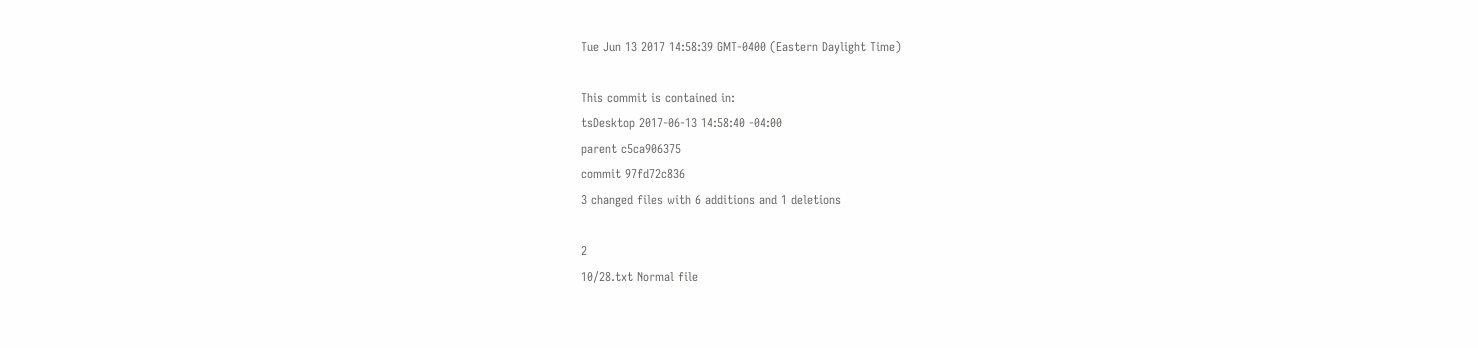Tue Jun 13 2017 14:58:39 GMT-0400 (Eastern Daylight Time)

This commit is contained in:
tsDesktop 2017-06-13 14:58:40 -04:00
parent c5ca906375
commit 97fd72c836
3 changed files with 6 additions and 1 deletions

2
10/28.txt Normal file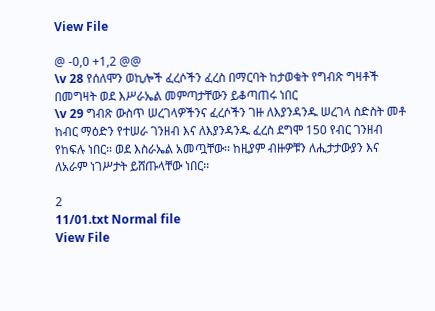View File

@ -0,0 +1,2 @@
\v 28 የሰለሞን ወኪሎች ፈረሶችን ፈረስ በማርባት ከታወቁት የግብጽ ግዛቶች በመግዛት ወደ እሥራኤል መምጣታቸውን ይቆጣጠሩ ነበር
\v 29 ግብጽ ውስጥ ሠረገላዎችንና ፈረሶችን ገዙ ለእያንዳንዱ ሠረገላ ስድስት መቶ ከብር ማዕድን የተሠራ ገንዘብ እና ለእያንዳንዱ ፈረስ ደግሞ 150 የብር ገንዘብ የከፍሉ ነበር፡፡ ወደ እስራኤል አመጧቸው፡፡ ከዚያም ብዙዎቹን ለሒታታውያን እና ለአራም ነገሥታት ይሸጡላቸው ነበር፡፡

2
11/01.txt Normal file
View File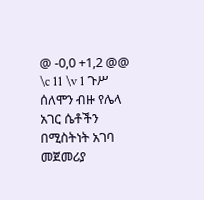@ -0,0 +1,2 @@
\c 11 \v 1 ጉሥ ሰለሞን ብዙ የሌላ አገር ሴቶችን በሚስትነት አገባ መጀመሪያ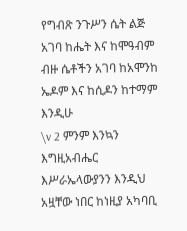የግብጽ ንጉሥን ሴት ልጅ አገባ ከሔት እና ከሞዓብም ብዙ ሴቶችን አገባ ከአሞንከ ኤዶም እና ከሲዶን ከተማም እንዲሁ
\v 2 ምንም እንኳን እግዚአብሔር እሥራኤላውያንን እንዲህ አዟቸው ነበር ከነዚያ አካባቢ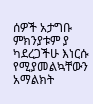ሰዎች አታግቡ ምክንያቱም ያ ካደረጋችሁ እነርሱ የሚያመልኳቸውን አማልክት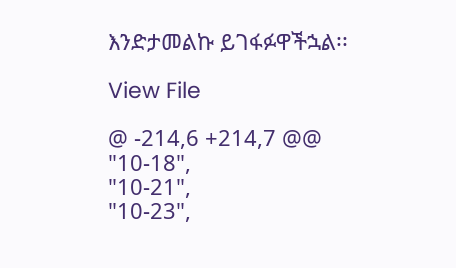እንድታመልኩ ይገፋፉዋችኋል፡፡

View File

@ -214,6 +214,7 @@
"10-18",
"10-21",
"10-23",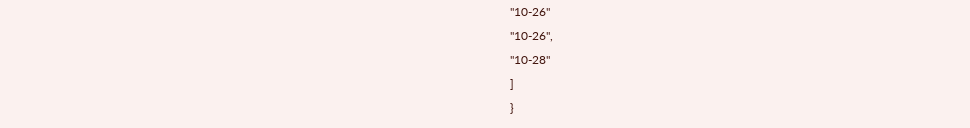"10-26"
"10-26",
"10-28"
]
}